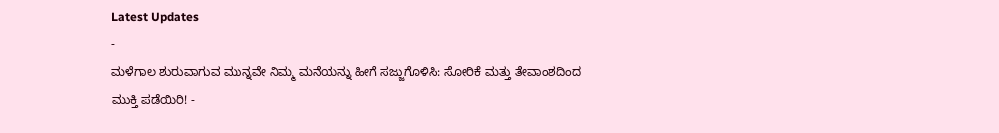Latest Updates
-
ಮಳೆಗಾಲ ಶುರುವಾಗುವ ಮುನ್ನವೇ ನಿಮ್ಮ ಮನೆಯನ್ನು ಹೀಗೆ ಸಜ್ಜುಗೊಳಿಸಿ: ಸೋರಿಕೆ ಮತ್ತು ತೇವಾಂಶದಿಂದ ಮುಕ್ತಿ ಪಡೆಯಿರಿ! -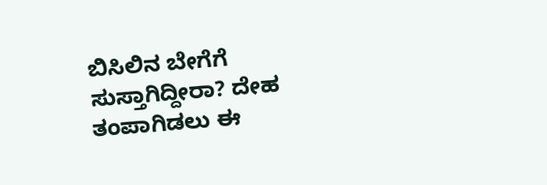ಬಿಸಿಲಿನ ಬೇಗೆಗೆ ಸುಸ್ತಾಗಿದ್ದೀರಾ? ದೇಹ ತಂಪಾಗಿಡಲು ಈ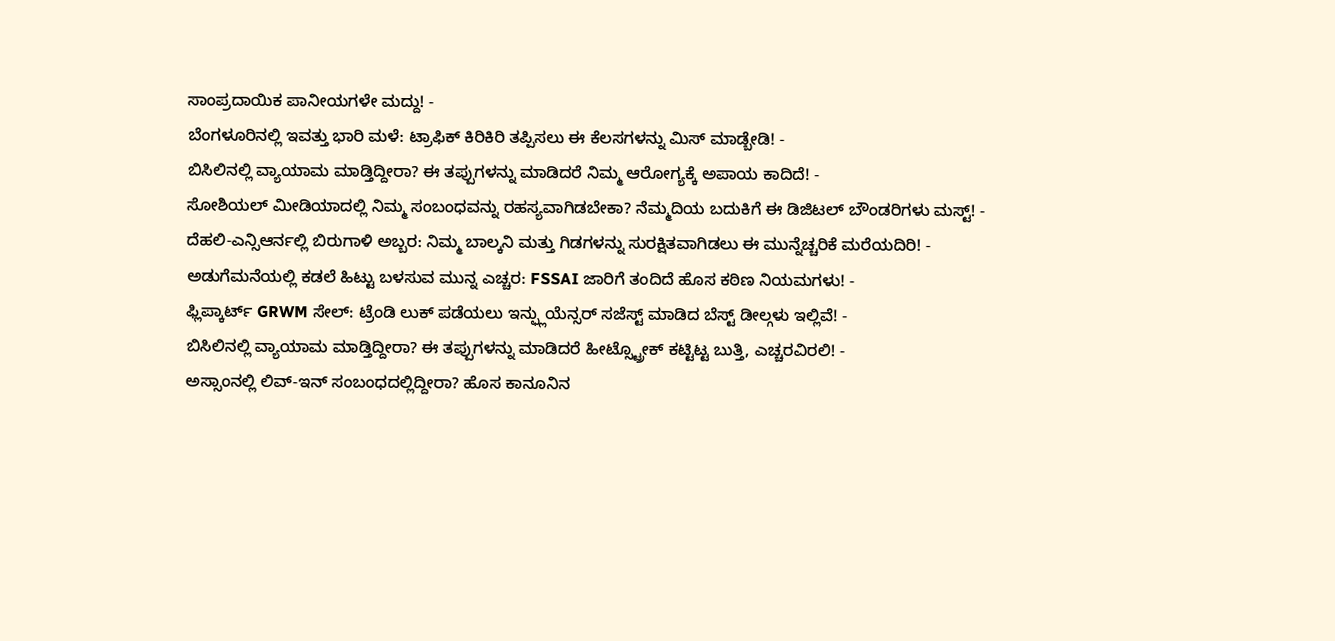ಸಾಂಪ್ರದಾಯಿಕ ಪಾನೀಯಗಳೇ ಮದ್ದು! -
ಬೆಂಗಳೂರಿನಲ್ಲಿ ಇವತ್ತು ಭಾರಿ ಮಳೆ: ಟ್ರಾಫಿಕ್ ಕಿರಿಕಿರಿ ತಪ್ಪಿಸಲು ಈ ಕೆಲಸಗಳನ್ನು ಮಿಸ್ ಮಾಡ್ಬೇಡಿ! -
ಬಿಸಿಲಿನಲ್ಲಿ ವ್ಯಾಯಾಮ ಮಾಡ್ತಿದ್ದೀರಾ? ಈ ತಪ್ಪುಗಳನ್ನು ಮಾಡಿದರೆ ನಿಮ್ಮ ಆರೋಗ್ಯಕ್ಕೆ ಅಪಾಯ ಕಾದಿದೆ! -
ಸೋಶಿಯಲ್ ಮೀಡಿಯಾದಲ್ಲಿ ನಿಮ್ಮ ಸಂಬಂಧವನ್ನು ರಹಸ್ಯವಾಗಿಡಬೇಕಾ? ನೆಮ್ಮದಿಯ ಬದುಕಿಗೆ ಈ ಡಿಜಿಟಲ್ ಬೌಂಡರಿಗಳು ಮಸ್ಟ್! -
ದೆಹಲಿ-ಎನ್ಸಿಆರ್ನಲ್ಲಿ ಬಿರುಗಾಳಿ ಅಬ್ಬರ: ನಿಮ್ಮ ಬಾಲ್ಕನಿ ಮತ್ತು ಗಿಡಗಳನ್ನು ಸುರಕ್ಷಿತವಾಗಿಡಲು ಈ ಮುನ್ನೆಚ್ಚರಿಕೆ ಮರೆಯದಿರಿ! -
ಅಡುಗೆಮನೆಯಲ್ಲಿ ಕಡಲೆ ಹಿಟ್ಟು ಬಳಸುವ ಮುನ್ನ ಎಚ್ಚರ: FSSAI ಜಾರಿಗೆ ತಂದಿದೆ ಹೊಸ ಕಠಿಣ ನಿಯಮಗಳು! -
ಫ್ಲಿಪ್ಕಾರ್ಟ್ GRWM ಸೇಲ್: ಟ್ರೆಂಡಿ ಲುಕ್ ಪಡೆಯಲು ಇನ್ಫ್ಲುಯೆನ್ಸರ್ ಸಜೆಸ್ಟ್ ಮಾಡಿದ ಬೆಸ್ಟ್ ಡೀಲ್ಗಳು ಇಲ್ಲಿವೆ! -
ಬಿಸಿಲಿನಲ್ಲಿ ವ್ಯಾಯಾಮ ಮಾಡ್ತಿದ್ದೀರಾ? ಈ ತಪ್ಪುಗಳನ್ನು ಮಾಡಿದರೆ ಹೀಟ್ಸ್ಟ್ರೋಕ್ ಕಟ್ಟಿಟ್ಟ ಬುತ್ತಿ, ಎಚ್ಚರವಿರಲಿ! -
ಅಸ್ಸಾಂನಲ್ಲಿ ಲಿವ್-ಇನ್ ಸಂಬಂಧದಲ್ಲಿದ್ದೀರಾ? ಹೊಸ ಕಾನೂನಿನ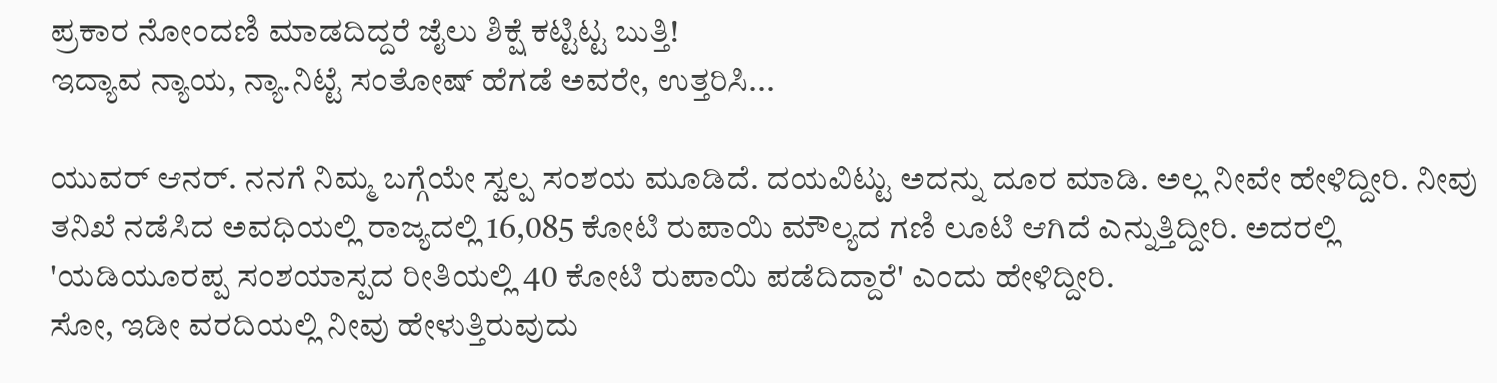ಪ್ರಕಾರ ನೋಂದಣಿ ಮಾಡದಿದ್ದರೆ ಜೈಲು ಶಿಕ್ಷೆ ಕಟ್ಟಿಟ್ಟ ಬುತ್ತಿ!
ಇದ್ಯಾವ ನ್ಯಾಯ, ನ್ಯಾ.ನಿಟ್ಟೆ ಸಂತೋಷ್ ಹೆಗಡೆ ಅವರೇ, ಉತ್ತರಿಸಿ...

ಯುವರ್ ಆನರ್. ನನಗೆ ನಿಮ್ಮ ಬಗ್ಗೆಯೇ ಸ್ವಲ್ಪ ಸಂಶಯ ಮೂಡಿದೆ. ದಯವಿಟ್ಟು ಅದನ್ನು ದೂರ ಮಾಡಿ. ಅಲ್ಲ ನೀವೇ ಹೇಳಿದ್ದೀರಿ. ನೀವು ತನಿಖೆ ನಡೆಸಿದ ಅವಧಿಯಲ್ಲಿ ರಾಜ್ಯದಲ್ಲಿ 16,085 ಕೋಟಿ ರುಪಾಯಿ ಮೌಲ್ಯದ ಗಣಿ ಲೂಟಿ ಆಗಿದೆ ಎನ್ನುತ್ತಿದ್ದೀರಿ. ಅದರಲ್ಲಿ 'ಯಡಿಯೂರಪ್ಪ ಸಂಶಯಾಸ್ಪದ ರೀತಿಯಲ್ಲಿ 40 ಕೋಟಿ ರುಪಾಯಿ ಪಡೆದಿದ್ದಾರೆ' ಎಂದು ಹೇಳಿದ್ದೀರಿ.
ಸೋ, ಇಡೀ ವರದಿಯಲ್ಲಿ ನೀವು ಹೇಳುತ್ತಿರುವುದು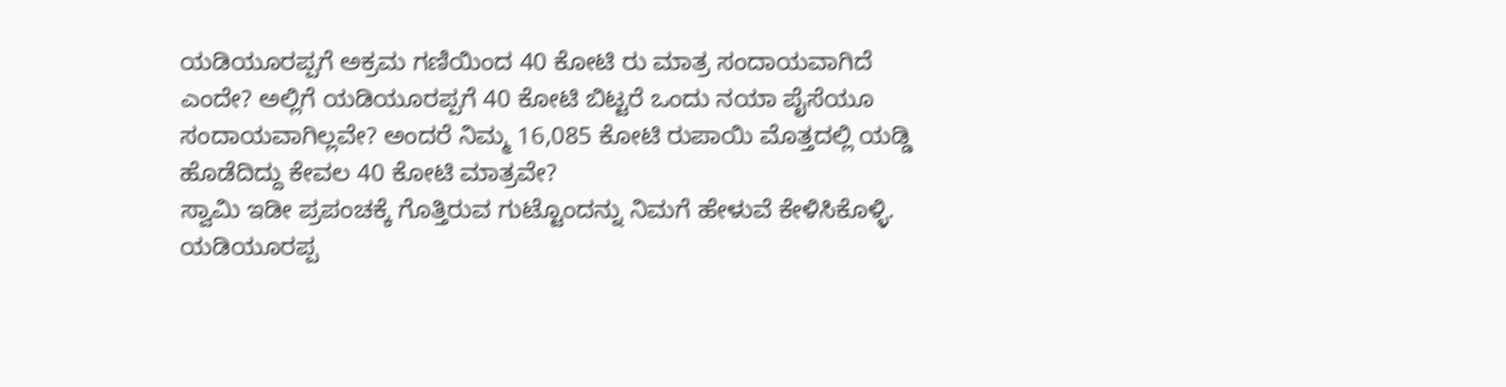ಯಡಿಯೂರಪ್ಪಗೆ ಅಕ್ರಮ ಗಣಿಯಿಂದ 40 ಕೋಟಿ ರು ಮಾತ್ರ ಸಂದಾಯವಾಗಿದೆ ಎಂದೇ? ಅಲ್ಲಿಗೆ ಯಡಿಯೂರಪ್ಪಗೆ 40 ಕೋಟಿ ಬಿಟ್ಟರೆ ಒಂದು ನಯಾ ಪೈಸೆಯೂ ಸಂದಾಯವಾಗಿಲ್ಲವೇ? ಅಂದರೆ ನಿಮ್ಮ 16,085 ಕೋಟಿ ರುಪಾಯಿ ಮೊತ್ತದಲ್ಲಿ ಯಡ್ಡಿ ಹೊಡೆದಿದ್ದು ಕೇವಲ 40 ಕೋಟಿ ಮಾತ್ರವೇ?
ಸ್ವಾಮಿ ಇಡೀ ಪ್ರಪಂಚಕ್ಕೆ ಗೊತ್ತಿರುವ ಗುಟ್ಟೊಂದನ್ನು ನಿಮಗೆ ಹೇಳುವೆ ಕೇಳಿಸಿಕೊಳ್ಳಿ. ಯಡಿಯೂರಪ್ಪ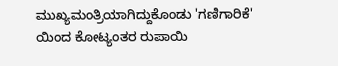ಮುಖ್ಯಮಂತ್ರಿಯಾಗಿದ್ದುಕೊಂಡು 'ಗಣಿಗಾರಿಕೆ' ಯಿಂದ ಕೋಟ್ಯಂತರ ರುಪಾಯಿ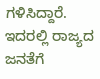ಗಳಿಸಿದ್ದಾರೆ. ಇದರಲ್ಲಿ ರಾಜ್ಯದ ಜನತೆಗೆ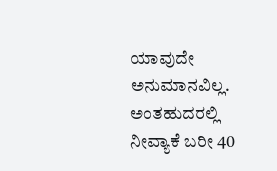ಯಾವುದೇ ಅನುಮಾನವಿಲ್ಲ. ಅಂತಹುದರಲ್ಲಿ ನೀವ್ಯಾಕೆ ಬರೀ 40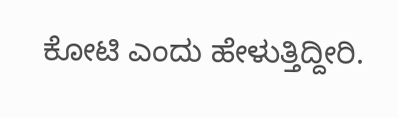ಕೋಟಿ ಎಂದು ಹೇಳುತ್ತಿದ್ದೀರಿ.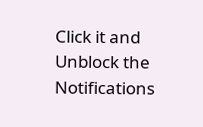Click it and Unblock the Notifications